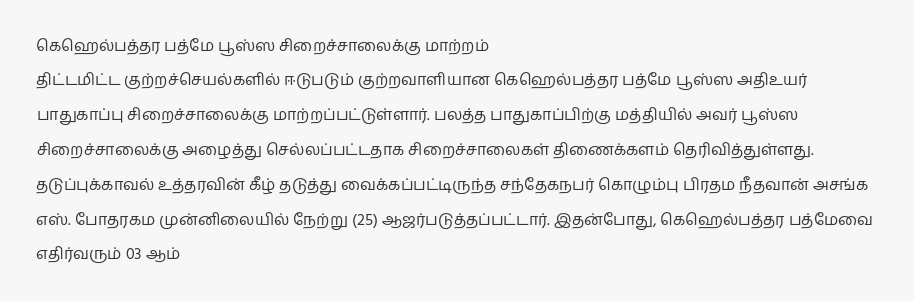கெஹெல்பத்தர பத்மே பூஸ்ஸ சிறைச்சாலைக்கு மாற்றம்
திட்டமிட்ட குற்றச்செயல்களில் ஈடுபடும் குற்றவாளியான கெஹெல்பத்தர பத்மே பூஸ்ஸ அதிஉயர் பாதுகாப்பு சிறைச்சாலைக்கு மாற்றப்பட்டுள்ளார். பலத்த பாதுகாப்பிற்கு மத்தியில் அவர் பூஸ்ஸ சிறைச்சாலைக்கு அழைத்து செல்லப்பட்டதாக சிறைச்சாலைகள் திணைக்களம் தெரிவித்துள்ளது. தடுப்புக்காவல் உத்தரவின் கீழ் தடுத்து வைக்கப்பட்டிருந்த சந்தேகநபர் கொழும்பு பிரதம நீதவான் அசங்க எஸ். போதரகம முன்னிலையில் நேற்று (25) ஆஜர்படுத்தப்பட்டார். இதன்போது, கெஹெல்பத்தர பத்மேவை எதிர்வரும் 03 ஆம்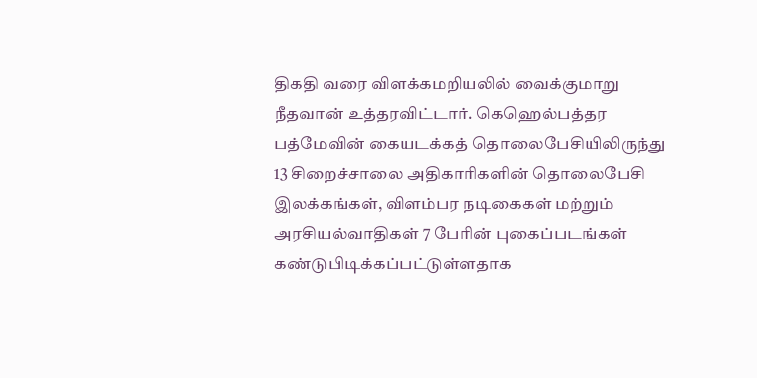திகதி வரை விளக்கமறியலில் வைக்குமாறு நீதவான் உத்தரவிட்டார். கெஹெல்பத்தர பத்மேவின் கையடக்கத் தொலைபேசியிலிருந்து 13 சிறைச்சாலை அதிகாரிகளின் தொலைபேசி இலக்கங்கள், விளம்பர நடிகைகள் மற்றும் அரசியல்வாதிகள் 7 பேரின் புகைப்படங்கள் கண்டுபிடிக்கப்பட்டுள்ளதாக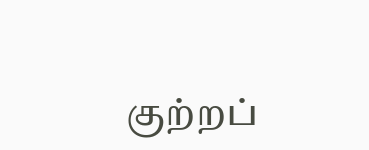குற்றப்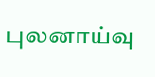புலனாய்வு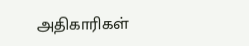அதிகாரிகள்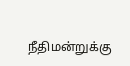நீதிமன்றுக்கு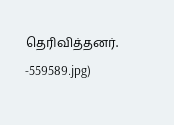தெரிவித்தனர்.
-559589.jpg)